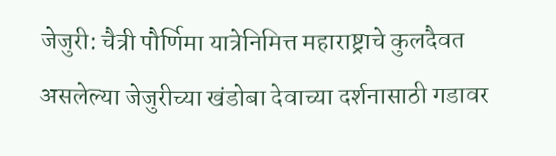जेजुरी: चैत्री पौर्णिमा यात्रेनिमित्त महाराष्ट्राचे कुलदैवत असलेल्या जेजुरीच्या खंडोबा देवाच्या दर्शनासाठी गडावर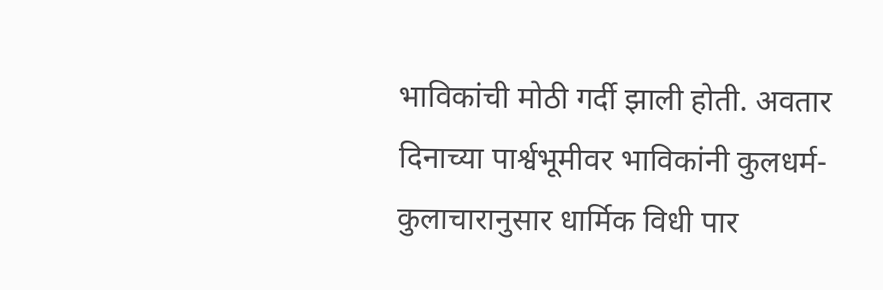भाविकांची मोठी गर्दी झाली होती. अवतार दिनाच्या पार्श्वभूमीवर भाविकांनी कुलधर्म-कुलाचारानुसार धार्मिक विधी पार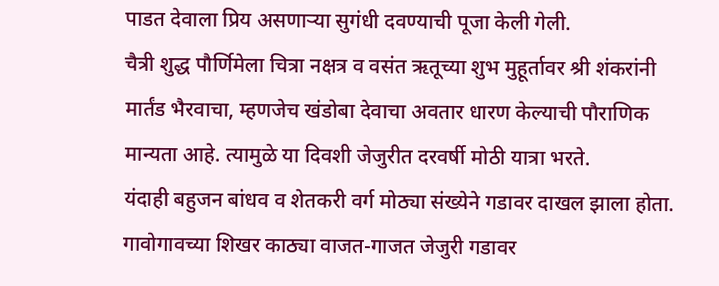पाडत देवाला प्रिय असणाऱ्या सुगंधी दवण्याची पूजा केली गेली.
चैत्री शुद्ध पौर्णिमेला चित्रा नक्षत्र व वसंत ऋतूच्या शुभ मुहूर्तावर श्री शंकरांनी मार्तंड भैरवाचा, म्हणजेच खंडोबा देवाचा अवतार धारण केल्याची पौराणिक मान्यता आहे. त्यामुळे या दिवशी जेजुरीत दरवर्षी मोठी यात्रा भरते.
यंदाही बहुजन बांधव व शेतकरी वर्ग मोठ्या संख्येने गडावर दाखल झाला होता. गावोगावच्या शिखर काठ्या वाजत-गाजत जेजुरी गडावर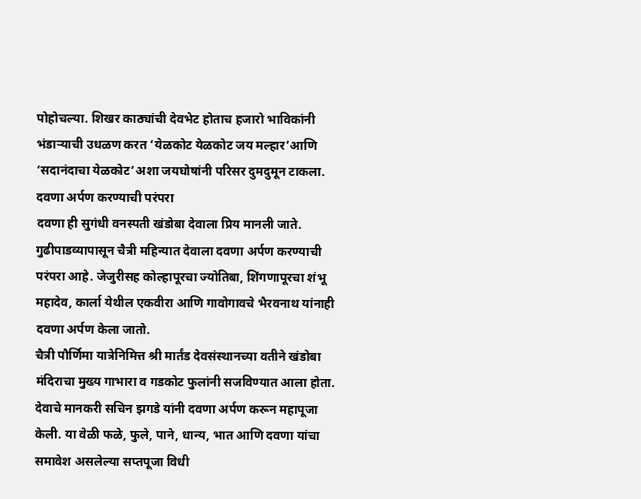पोहोचल्या. शिखर काठ्यांची देवभेट होताच हजारो भाविकांनी भंडाऱ्याची उधळण करत ‘येळकोट येळकोट जय मल्हार’आणि ‘सदानंदाचा येळकोट’अशा जयघोषांनी परिसर दुमदुमून टाकला.
दवणा अर्पण करण्याची परंपरा
दवणा ही सुगंधी वनस्पती खंडोबा देवाला प्रिय मानली जाते. गुढीपाडव्यापासून चैत्री महिन्यात देवाला दवणा अर्पण करण्याची परंपरा आहे. जेजुरीसह कोल्हापूरचा ज्योतिबा, शिंगणापूरचा शंभू महादेव, कार्ला येथील एकवीरा आणि गावोगावचे भैरवनाथ यांनाही दवणा अर्पण केला जातो.
चैत्री पौर्णिमा यात्रेनिमित्त श्री मार्तंड देवसंस्थानच्या वतीने खंडोबा मंदिराचा मुख्य गाभारा व गडकोट फुलांनी सजविण्यात आला होता. देवाचे मानकरी सचिन झगडे यांनी दवणा अर्पण करून महापूजा केली. या वेळी फळे, फुले, पाने, धान्य, भात आणि दवणा यांचा समावेश असलेल्या सप्तपूजा विधी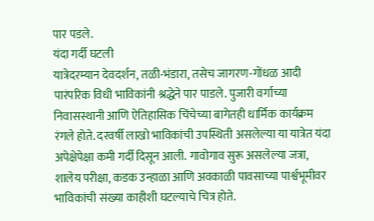पार पडले.
यंदा गर्दी घटली
यात्रेदरम्यान देवदर्शन, तळी-भंडारा, तसेच जागरण-गोंधळ आदी पारंपरिक विधी भाविकांनी श्रद्धेने पार पाडले. पुजारी वर्गाच्या निवासस्थानी आणि ऐतिहासिक चिंचेच्या बागेतही धार्मिक कार्यक्रम रंगले होते. दरवर्षी लाखो भाविकांची उपस्थिती असलेल्या या यात्रेत यंदा अपेक्षेपेक्षा कमी गर्दी दिसून आली. गावोगाव सुरू असलेल्या जत्रा, शालेय परीक्षा, कडक उन्हाळा आणि अवकाळी पावसाच्या पार्श्वभूमीवर भाविकांची संख्या काहीशी घटल्याचे चित्र होते.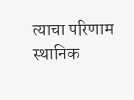त्याचा परिणाम स्थानिक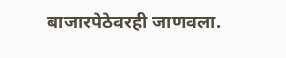बाजारपेठेवरही जाणवला.